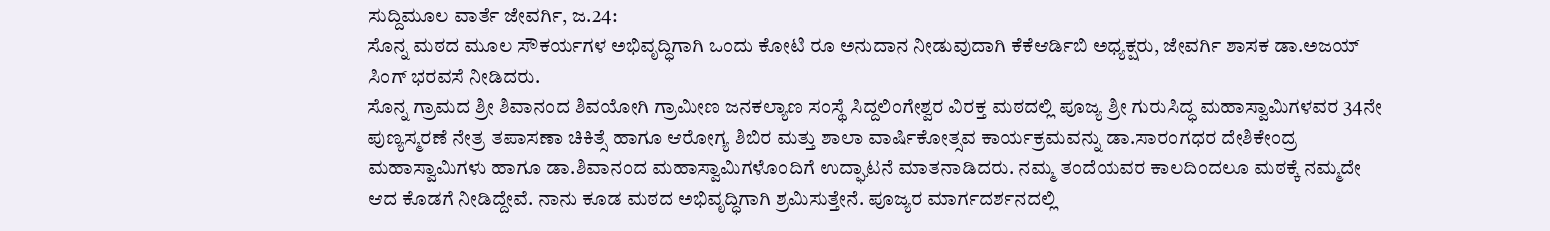ಸುದ್ದಿಮೂಲ ವಾರ್ತೆ ಜೇವರ್ಗಿ, ಜ.24:
ಸೊನ್ನ ಮಠದ ಮೂಲ ಸೌಕರ್ಯಗಳ ಅಭಿವೃದ್ಧಿಗಾಗಿ ಒಂದು ಕೋಟಿ ರೂ ಅನುದಾನ ನೀಡುವುದಾಗಿ ಕೆಕೆಆರ್ಡಿಬಿ ಅಧ್ಯಕ್ಷರು, ಜೇವರ್ಗಿ ಶಾಸಕ ಡಾ.ಅಜಯ್ ಸಿಂಗ್ ಭರವಸೆ ನೀಡಿದರು.
ಸೊನ್ನ ಗ್ರಾಮದ ಶ್ರೀ ಶಿವಾನಂದ ಶಿವಯೋಗಿ ಗ್ರಾಮೀಣ ಜನಕಲ್ಯಾಣ ಸಂಸ್ಥೆ ಸಿದ್ದಲಿಂಗೇಶ್ವರ ವಿರಕ್ತ ಮಠದಲ್ಲಿ ಪೂಜ್ಯ ಶ್ರೀ ಗುರುಸಿದ್ಧ ಮಹಾಸ್ವಾಮಿಗಳವರ 34ನೇ ಪುಣ್ಯಸ್ಮರಣೆ ನೇತ್ರ ತಪಾಸಣಾ ಚಿಕಿತ್ಸೆ ಹಾಗೂ ಆರೋಗ್ಯ ಶಿಬಿರ ಮತ್ತು ಶಾಲಾ ವಾರ್ಷಿಕೋತ್ಸವ ಕಾರ್ಯಕ್ರಮವನ್ನು ಡಾ.ಸಾರಂಗಧರ ದೇಶಿಕೇಂದ್ರ ಮಹಾಸ್ವಾಮಿಗಳು ಹಾಗೂ ಡಾ.ಶಿವಾನಂದ ಮಹಾಸ್ವಾಮಿಗಳೊಂದಿಗೆ ಉದ್ಘಾಟನೆ ಮಾತನಾಡಿದರು. ನಮ್ಮ ತಂದೆಯವರ ಕಾಲದಿಂದಲೂ ಮಠಕ್ಕೆ ನಮ್ಮದೇ ಆದ ಕೊಡಗೆ ನೀಡಿದ್ದೇವೆ. ನಾನು ಕೂಡ ಮಠದ ಅಭಿವೃದ್ಧಿಗಾಗಿ ಶ್ರಮಿಸುತ್ತೇನೆ. ಪೂಜ್ಯರ ಮಾರ್ಗದರ್ಶನದಲ್ಲಿ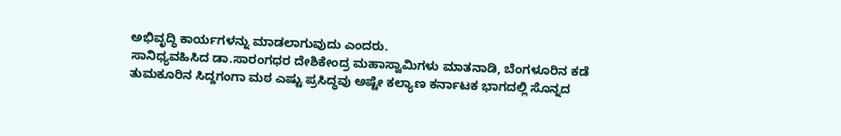ಅಭಿವೃದ್ಧಿ ಕಾರ್ಯಗಳನ್ನು ಮಾಡಲಾಗುವುದು ಎಂದರು.
ಸಾನಿಧ್ಯವಹಿಸಿದ ಡಾ.ಸಾರಂಗಧರ ದೇಶಿಕೇಂದ್ರ ಮಹಾಸ್ವಾಮಿಗಳು ಮಾತನಾಡಿ, ಬೆಂಗಳೂರಿನ ಕಡೆ ತುಮಕೂರಿನ ಸಿದ್ದಗಂಗಾ ಮಠ ಎಷ್ಟು ಪ್ರಸಿದ್ಧವು ಅಷ್ಟೇ ಕಲ್ಯಾಣ ಕರ್ನಾಟಕ ಭಾಗದಲ್ಲಿ ಸೊನ್ನದ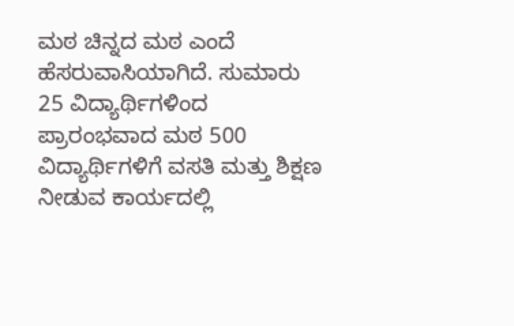ಮಠ ಚಿನ್ನದ ಮಠ ಎಂದೆ ಹೆಸರುವಾಸಿಯಾಗಿದೆ. ಸುಮಾರು 25 ವಿದ್ಯಾರ್ಥಿಗಳಿಂದ ಪ್ರಾರಂಭವಾದ ಮಠ 500 ವಿದ್ಯಾರ್ಥಿಗಳಿಗೆ ವಸತಿ ಮತ್ತು ಶಿಕ್ಷಣ ನೀಡುವ ಕಾರ್ಯದಲ್ಲಿ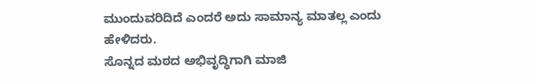ಮುಂದುವರಿದಿದೆ ಎಂದರೆ ಅದು ಸಾಮಾನ್ಯ ಮಾತಲ್ಲ ಎಂದು ಹೇಳಿದರು.
ಸೊನ್ನದ ಮಠದ ಅಭಿವೃದ್ಧಿಗಾಗಿ ಮಾಜಿ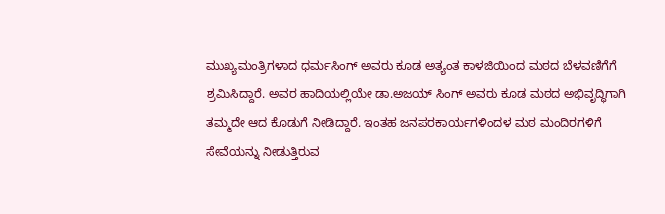ಮುಖ್ಯಮಂತ್ರಿಗಳಾದ ಧರ್ಮಸಿಂಗ್ ಅವರು ಕೂಡ ಅತ್ಯಂತ ಕಾಳಜಿಯಿಂದ ಮಠದ ಬೆಳವಣಿಗೆಗೆ ಶ್ರಮಿಸಿದ್ದಾರೆ. ಅವರ ಹಾದಿಯಲ್ಲಿಯೇ ಡಾ.ಅಜಯ್ ಸಿಂಗ್ ಅವರು ಕೂಡ ಮಠದ ಅಭಿವೃದ್ಧಿಗಾಗಿ ತಮ್ಮದೇ ಆದ ಕೊಡುಗೆ ನೀಡಿದ್ದಾರೆ. ಇಂತಹ ಜನಪರಕಾರ್ಯಗಳಿಂದಳ ಮಠ ಮಂದಿರಗಳಿಗೆ ಸೇವೆಯನ್ನು ನೀಡುತ್ತಿರುವ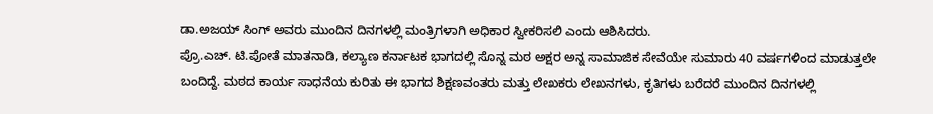ಡಾ.ಅಜಯ್ ಸಿಂಗ್ ಅವರು ಮುಂದಿನ ದಿನಗಳಲ್ಲಿ ಮಂತ್ರಿಗಳಾಗಿ ಅಧಿಕಾರ ಸ್ವೀಕರಿಸಲಿ ಎಂದು ಆಶಿಸಿದರು.
ಪ್ರೊ.ಎಚ್. ಟಿ.ಪೋತೆ ಮಾತನಾಡಿ, ಕಲ್ಯಾಣ ಕರ್ನಾಟಕ ಭಾಗದಲ್ಲಿ ಸೊನ್ನ ಮಠ ಅಕ್ಷರ ಅನ್ನ ಸಾಮಾಜಿಕ ಸೇವೆಯೇ ಸುಮಾರು 40 ವರ್ಷಗಳಿಂದ ಮಾಡುತ್ತಲೇ ಬಂದಿದ್ದೆ. ಮಠದ ಕಾರ್ಯ ಸಾಧನೆಯ ಕುರಿತು ಈ ಭಾಗದ ಶಿಕ್ಷಣವಂತರು ಮತ್ತು ಲೇಖಕರು ಲೇಖನಗಳು, ಕೃತಿಗಳು ಬರೆದರೆ ಮುಂದಿನ ದಿನಗಳಲ್ಲಿ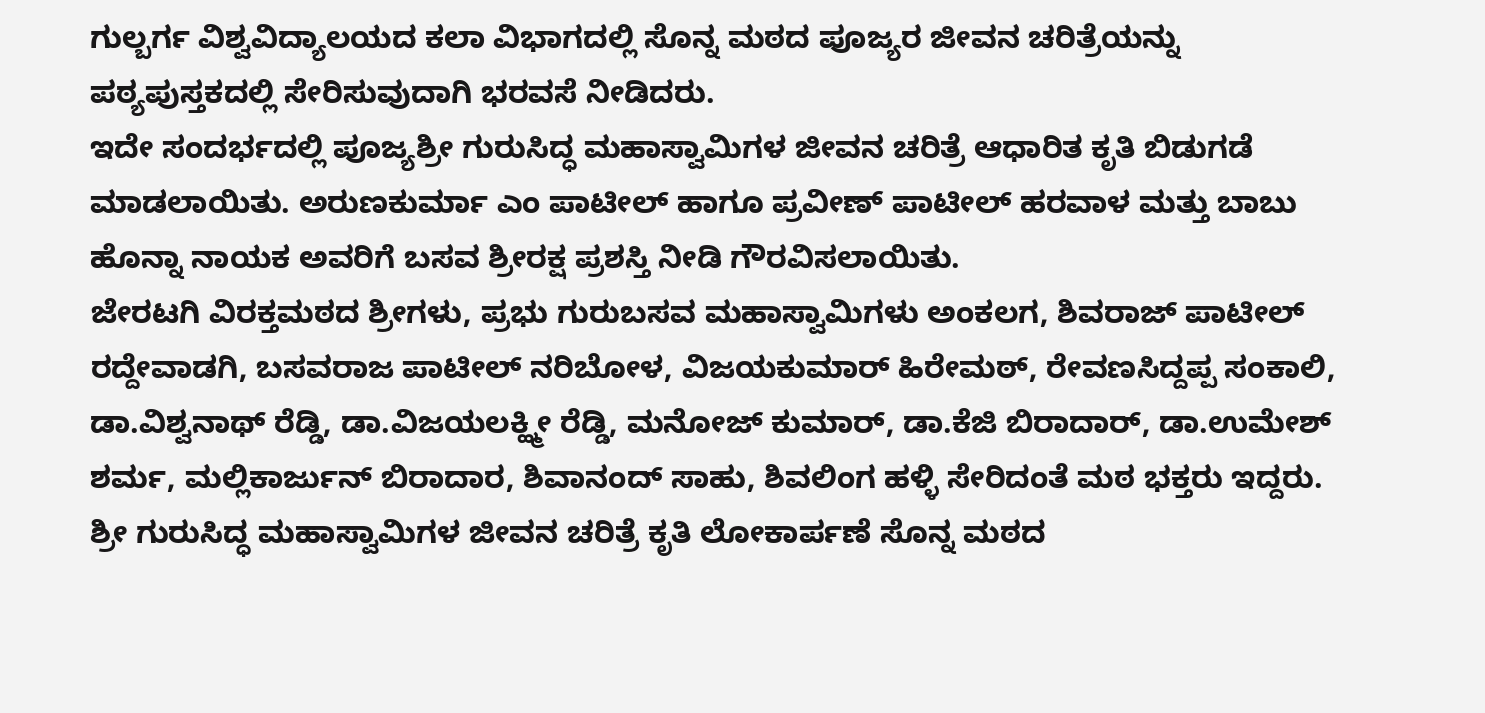ಗುಲ್ಬರ್ಗ ವಿಶ್ವವಿದ್ಯಾಲಯದ ಕಲಾ ವಿಭಾಗದಲ್ಲಿ ಸೊನ್ನ ಮಠದ ಪೂಜ್ಯರ ಜೀವನ ಚರಿತ್ರೆಯನ್ನು ಪಠ್ಯಪುಸ್ತಕದಲ್ಲಿ ಸೇರಿಸುವುದಾಗಿ ಭರವಸೆ ನೀಡಿದರು.
ಇದೇ ಸಂದರ್ಭದಲ್ಲಿ ಪೂಜ್ಯಶ್ರೀ ಗುರುಸಿದ್ಧ ಮಹಾಸ್ವಾಮಿಗಳ ಜೀವನ ಚರಿತ್ರೆ ಆಧಾರಿತ ಕೃತಿ ಬಿಡುಗಡೆ ಮಾಡಲಾಯಿತು. ಅರುಣಕುರ್ಮಾ ಎಂ ಪಾಟೀಲ್ ಹಾಗೂ ಪ್ರವೀಣ್ ಪಾಟೀಲ್ ಹರವಾಳ ಮತ್ತು ಬಾಬು ಹೊನ್ನಾ ನಾಯಕ ಅವರಿಗೆ ಬಸವ ಶ್ರೀರಕ್ಷ ಪ್ರಶಸ್ತಿ ನೀಡಿ ಗೌರವಿಸಲಾಯಿತು.
ಜೇರಟಗಿ ವಿರಕ್ತಮಠದ ಶ್ರೀಗಳು, ಪ್ರಭು ಗುರುಬಸವ ಮಹಾಸ್ವಾಮಿಗಳು ಅಂಕಲಗ, ಶಿವರಾಜ್ ಪಾಟೀಲ್ ರದ್ದೇವಾಡಗಿ, ಬಸವರಾಜ ಪಾಟೀಲ್ ನರಿಬೋಳ, ವಿಜಯಕುಮಾರ್ ಹಿರೇಮಠ್, ರೇವಣಸಿದ್ದಪ್ಪ ಸಂಕಾಲಿ, ಡಾ.ವಿಶ್ವನಾಥ್ ರೆಡ್ಡಿ, ಡಾ.ವಿಜಯಲಕ್ಹ್ಮೀ ರೆಡ್ಡಿ, ಮನೋಜ್ ಕುಮಾರ್, ಡಾ.ಕೆಜಿ ಬಿರಾದಾರ್, ಡಾ.ಉಮೇಶ್ ಶರ್ಮ, ಮಲ್ಲಿಕಾರ್ಜುನ್ ಬಿರಾದಾರ, ಶಿವಾನಂದ್ ಸಾಹು, ಶಿವಲಿಂಗ ಹಳ್ಳಿ ಸೇರಿದಂತೆ ಮಠ ಭಕ್ತರು ಇದ್ದರು.
ಶ್ರೀ ಗುರುಸಿದ್ಧ ಮಹಾಸ್ವಾಮಿಗಳ ಜೀವನ ಚರಿತ್ರೆ ಕೃತಿ ಲೋಕಾರ್ಪಣೆ ಸೊನ್ನ ಮಠದ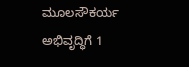ಮೂಲಸೌಕರ್ಯ ಅಭಿವೃದ್ಧಿಗೆ 1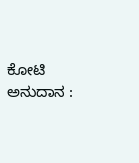ಕೋಟಿ ಅನುದಾನ :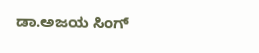ಡಾ.ಅಜಯ ಸಿಂಗ್